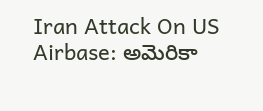Iran Attack On US Airbase: అమెరికా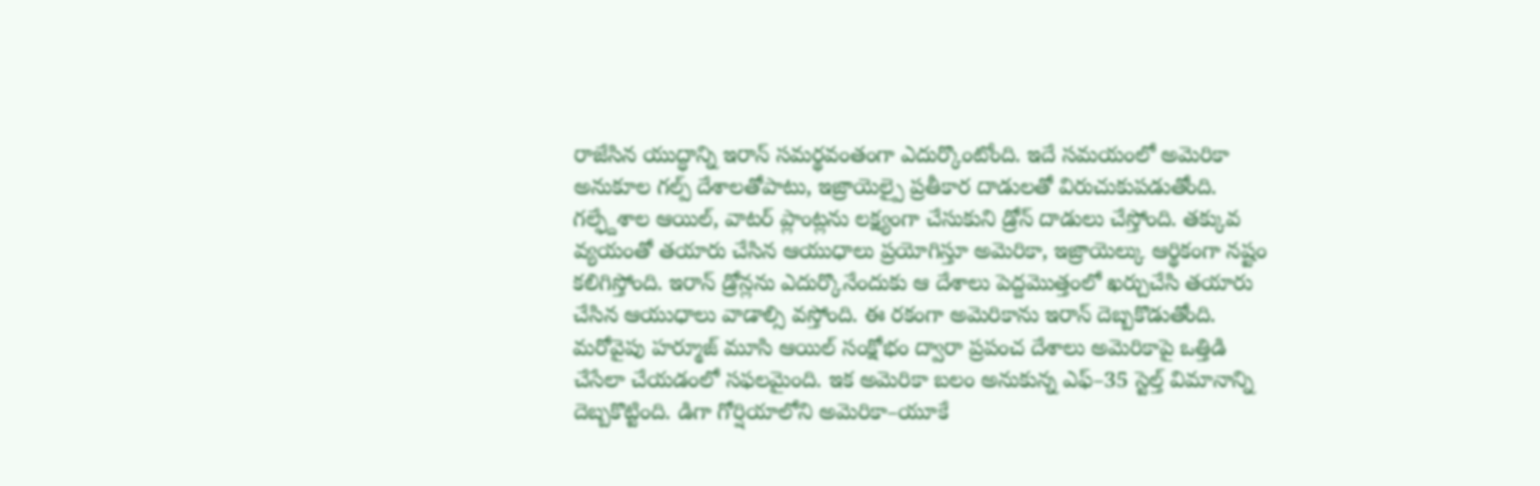రాజేసిన యుద్ధాన్ని ఇరాన్ సమర్థవంతంగా ఎదుర్కొంటోంది. ఇదే సమయంలో అమెరికా అనుకూల గల్ప్ దేశాలతోపాటు, ఇజ్రాయెల్పై ప్రతీకార దాడులతో విరుచుకుపడుతోంది. గల్ఫ్దేశాల ఆయిల్, వాటర్ ప్లాంట్లను లక్ష్యంగా చేసుకుని డ్రోన్ దాడులు చేస్తోంది. తక్కువ వ్యయంతో తయారు చేసిన ఆయుధాలు ప్రయోగిస్తూ అమెరికా, ఇజ్రాయెల్కు ఆర్థికంగా నష్టం కలిగిస్తోంది. ఇరాన్ డ్రోన్లను ఎదుర్కొనేందుకు ఆ దేశాలు పెద్దమొత్తంలో ఖర్చుచేసి తయారు చేసిన ఆయుధాలు వాడాల్సి వస్తోంది. ఈ రకంగా అమెరికాను ఇరాన్ దెబ్బకొడుతోంది. మరోవైపు హర్మూజ్ మూసి ఆయిల్ సంక్షోభం ద్వారా ప్రపంచ దేశాలు అమెరికాపై ఒత్తిడి చేసేలా చేయడంలో సఫలమైంది. ఇక అమెరికా బలం అనుకున్న ఎఫ్–35 స్టెల్త్ విమానాన్ని దెబ్బకొట్టింది. డిగా గోర్షియాలోని అమెరికా–యూకే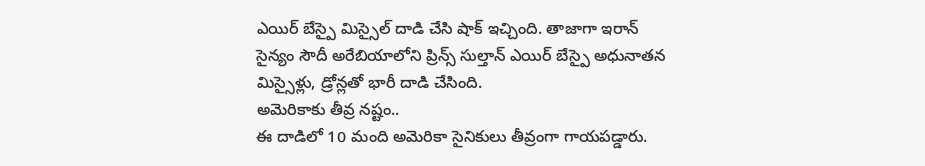ఎయిర్ బేస్పై మిస్సైల్ దాడి చేసి షాక్ ఇచ్చింది. తాజాగా ఇరాన్ సైన్యం సౌదీ అరేబియాలోని ప్రిన్స్ సుల్తాన్ ఎయిర్ బేస్పై అధునాతన మిస్సైళ్లు, డ్రోన్లతో భారీ దాడి చేసింది.
అమెరికాకు తీవ్ర నష్టం..
ఈ దాడిలో 10 మంది అమెరికా సైనికులు తీవ్రంగా గాయపడ్డారు.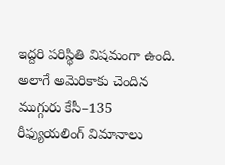ఇద్దరి పరిస్థితి విషమంగా ఉంది. అలాగే అమెరికాకు చెందిన ముగ్గురు కేసీ–135 రీఫ్యుయలింగ్ విమానాలు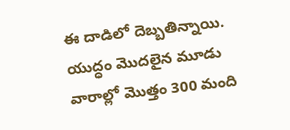ఈ దాడిలో దెబ్బతిన్నాయి. యుద్ధం మొదలైన మూడు వారాల్లో మొత్తం 300 మంది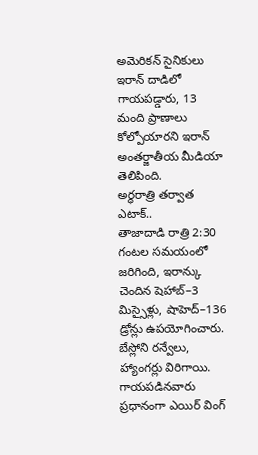అమెరికన్ సైనికులు ఇరాన్ దాడిలో గాయపడ్డారు, 13 మంది ప్రాణాలు కోల్పోయారని ఇరాన్ అంతర్జాతీయ మీడియా తెలిపింది.
అర్ధరాత్రి తర్వాత ఎటాక్..
తాజాదాడి రాత్రి 2:30 గంటల సమయంలో జరిగింది, ఇరాన్కు చెందిన షెహాబ్–3 మిస్సైళ్లు, షాహెద్–136 డ్రోన్లు ఉపయోగించారు. బేస్లోని రన్వేలు, హ్యాంగర్లు విరిగాయి. గాయపడినవారు ప్రధానంగా ఎయిర్ వింగ్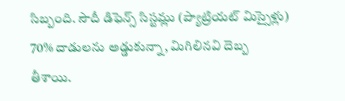సిబ్బంది. సౌదీ డిఫెన్స్ సిస్టమ్లు (ప్యాట్రియట్ మిస్సైళ్లు) 70% దాడులను అడ్డుకున్నా, మిగిలినవి దెబ్బ తీశాయి.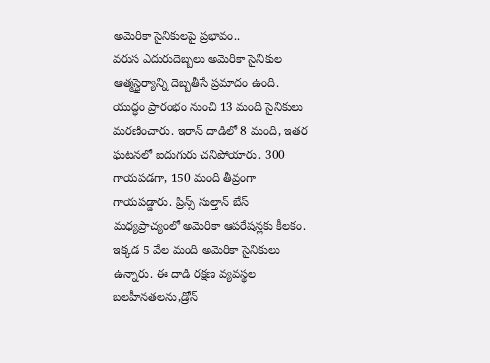అమెరికా సైనికులపై ప్రభావం..
వరుస ఎదురుదెబ్బలు అమెరికా సైనికుల ఆత్మస్థైర్యాన్ని దెబ్బతీసే ప్రమాదం ఉంది. యుద్ధం ప్రారంభం నుంచి 13 మంది సైనికులు మరణించారు. ఇరాన్ దాడిలో 8 మంది, ఇతర ఘటనలో ఐదుగురు చనిపోయారు. 300 గాయపడగా, 150 మంది తీవ్రంగా గాయపడ్డారు. ప్రిన్స్ సుల్తాన్ బేస్ మధ్యప్రాచ్యంలో అమెరికా ఆపరేషన్లకు కీలకం. ఇక్కడ 5 వేల మంది అమెరికా సైనికులు ఉన్నారు. ఈ దాడి రక్షణ వ్యవస్థల బలహీనతలను,డ్రోన్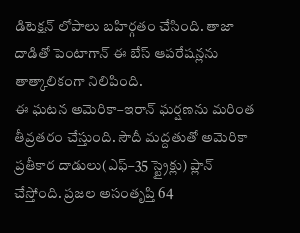డిటెక్షన్ లోపాలు బహిర్గతం చేసింది. తాజా దాడితో పెంటాగాన్ ఈ బేస్ ఆపరేషన్లను తాత్కాలికంగా నిలిపింది.
ఈ ఘటన అమెరికా–ఇరాన్ ఘర్షణను మరింత తీవ్రతరం చేస్తుంది. సౌదీ మద్దతుతో అమెరికా ప్రతీకార దాడులు(ఎఫ్–35 స్ట్రైక్లు) ప్లాన్ చేస్తోంది. ప్రజల అసంతృప్తి 64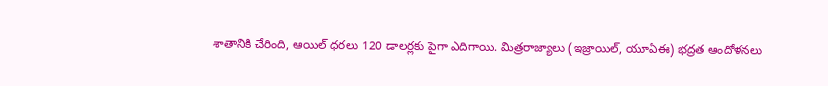శాతానికి చేరింది, ఆయిల్ ధరలు 120 డాలర్లకు పైగా ఎదిగాయి. మిత్రరాజ్యాలు (ఇజ్రాయిల్, యూఏఈ) భద్రత ఆందోళనలు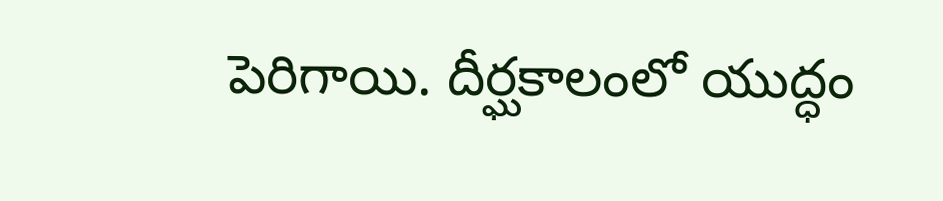పెరిగాయి. దీర్ఘకాలంలో యుద్ధం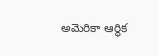అమెరికా ఆర్థిక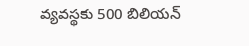వ్యవస్థకు 500 బిలియన్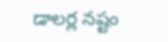డాలర్ల నష్టం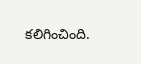కలిగించింది.